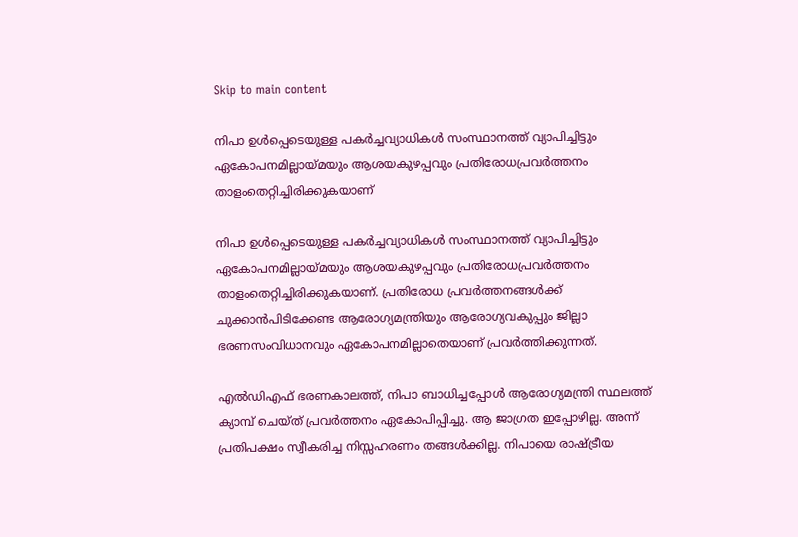Skip to main content

നിപാ ഉള്‍പ്പെടെയുള്ള പകര്‍ച്ചവ്യാധികള്‍ സംസ്ഥാനത്ത്‌ വ്യാപിച്ചിട്ടും ഏകോപനമില്ലായ്‌മയും ആശയകുഴപ്പവും പ്രതിരോധപ്രവർത്തനം താളംതെറ്റിച്ചിരിക്കുകയാണ്

നിപാ ഉള്‍പ്പെടെയുള്ള പകര്‍ച്ചവ്യാധികള്‍ സംസ്ഥാനത്ത്‌ വ്യാപിച്ചിട്ടും ഏകോപനമില്ലായ്‌മയും ആശയകുഴപ്പവും പ്രതിരോധപ്രവർത്തനം താളംതെറ്റിച്ചിരിക്കുകയാണ്. പ്രതിരോധ പ്രവര്‍ത്തനങ്ങള്‍ക്ക് ചുക്കാന്‍പിടിക്കേണ്ട ആരോഗ്യമന്ത്രിയും ആരോഗ്യവകുപ്പും ജില്ലാ ഭരണസംവിധാനവും ഏകോപനമില്ലാതെയാണ് പ്രവര്‍ത്തിക്കുന്നത്‌.

എല്‍ഡിഎഫ് ഭരണകാലത്ത്, നിപാ ബാധിച്ചപ്പോൾ ആരോഗ്യമന്ത്രി സ്ഥലത്ത് ക്യാമ്പ് ചെയ്ത്‌ പ്രവര്‍ത്തനം ഏകോപിപ്പിച്ചു. ആ ജാഗ്രത ഇപ്പോഴില്ല. അന്ന്‌ പ്രതിപക്ഷം സ്വീകരിച്ച നിസ്സഹരണം തങ്ങൾക്കില്ല. നിപായെ രാഷ്ട്രീയ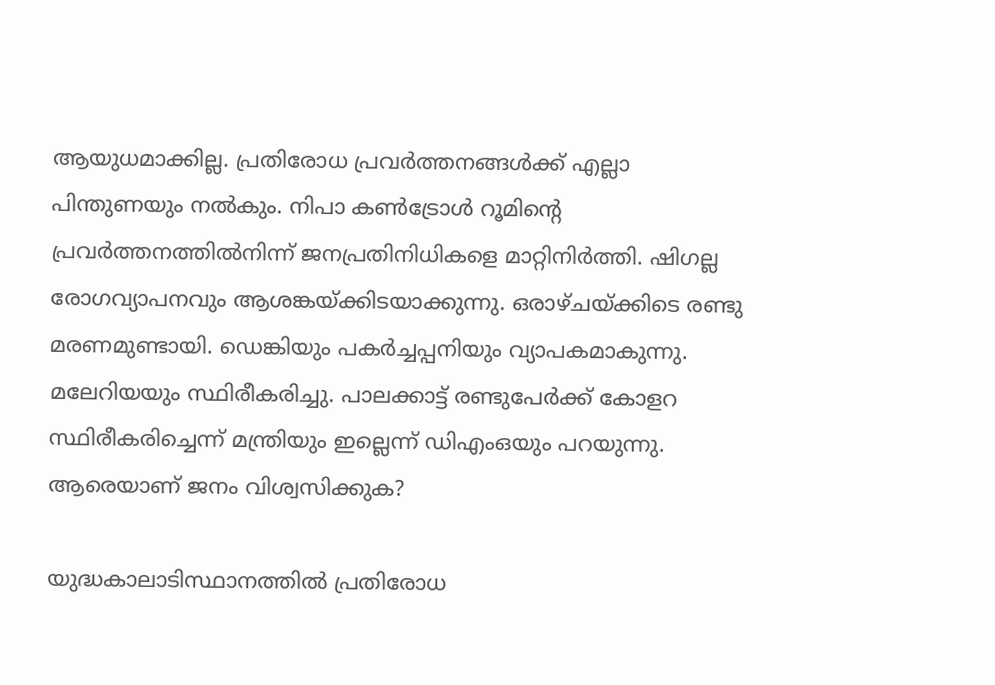ആയുധമാക്കില്ല. പ്രതിരോധ പ്രവർത്തനങ്ങൾക്ക്‌ എല്ലാ പിന്തുണയും നൽകും. നിപാ കണ്‍ട്രോള്‍ റൂമിന്റെ പ്രവര്‍ത്തനത്തില്‍നിന്ന് ജനപ്രതിനിധികളെ മാറ്റിനിര്‍ത്തി. ഷിഗല്ല രോഗവ്യാപനവും ആശങ്കയ്‌ക്കിടയാക്കുന്നു. ഒരാഴ്ചയ്ക്കിടെ രണ്ടു മരണമുണ്ടായി. ഡെങ്കിയും പകര്‍ച്ചപ്പനിയും വ്യാപകമാകുന്നു. മലേറിയയും സ്ഥിരീകരിച്ചു. പാലക്കാട്ട് രണ്ടുപേര്‍ക്ക് കോളറ സ്ഥിരീകരിച്ചെന്ന് മന്ത്രിയും ഇല്ലെന്ന് ഡിഎംഒയും പറയുന്നു. ആരെയാണ് ജനം വിശ്വസിക്കുക?

യുദ്ധകാലാടിസ്ഥാനത്തില്‍ പ്രതിരോധ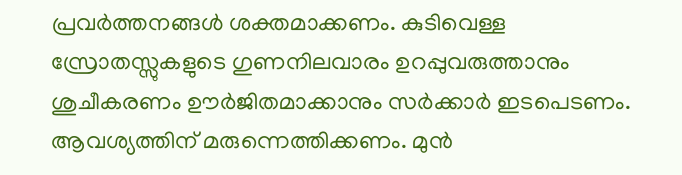പ്രവര്‍ത്തനങ്ങള്‍ ശക്തമാക്കണം. കുടിവെള്ള സ്രോതസ്സുകളുടെ ഗുണനിലവാരം ഉറപ്പുവരുത്താനും ശുചീകരണം ഊര്‍ജിതമാക്കാനും സര്‍ക്കാര്‍ ഇടപെടണം. ആവശ്യത്തിന് മരുന്നെത്തിക്കണം. മുന്‍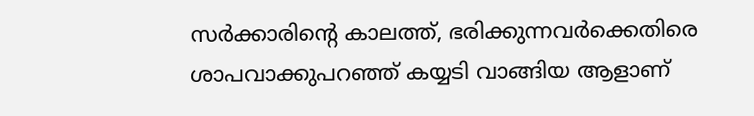സര്‍ക്കാരിന്റെ കാലത്ത്, ഭരിക്കുന്നവര്‍ക്കെതിരെ ശാപവാക്കുപറഞ്ഞ് കയ്യടി വാങ്ങിയ ആളാണ്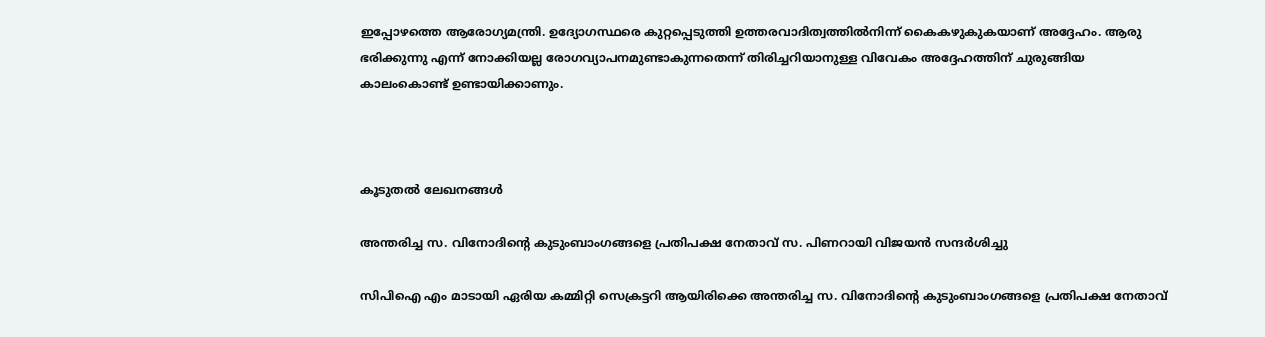ഇപ്പോഴത്തെ ആരോഗ്യമന്ത്രി. ഉദ്യോഗസ്ഥരെ കുറ്റപ്പെടുത്തി ഉത്തരവാദിത്വത്തില്‍നിന്ന് കൈകഴുകുകയാണ് അദ്ദേഹം. ആരു ഭരിക്കുന്നു എന്ന് നോക്കിയല്ല രോഗവ്യാപനമുണ്ടാകുന്നതെന്ന് തിരിച്ചറിയാനുള്ള വിവേകം അദ്ദേഹത്തിന് ചുരുങ്ങിയ കാലംകൊണ്ട് ഉണ്ടായിക്കാണും.



കൂടുതൽ ലേഖനങ്ങൾ

അന്തരിച്ച സ. വിനോദിന്റെ കുടുംബാംഗങ്ങളെ പ്രതിപക്ഷ നേതാവ് സ. പിണറായി വിജയൻ സന്ദർശിച്ചു

സിപിഐ എം മാടായി ഏരിയ കമ്മിറ്റി സെക്രട്ടറി ആയിരിക്കെ അന്തരിച്ച സ. വിനോദിന്റെ കുടുംബാംഗങ്ങളെ പ്രതിപക്ഷ നേതാവ്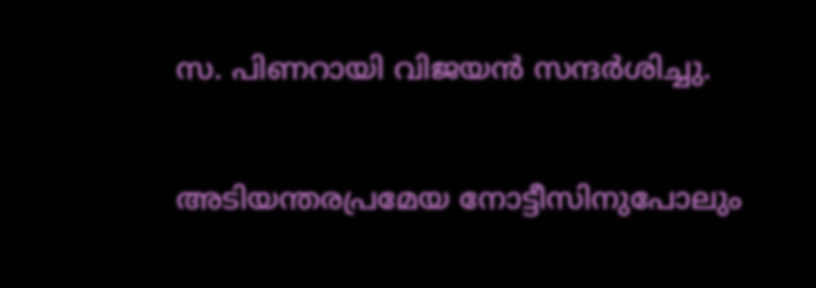സ. പിണറായി വിജയൻ സന്ദർശിച്ചു.

അടിയന്തരപ്രമേയ നോട്ടീസിനുപോലും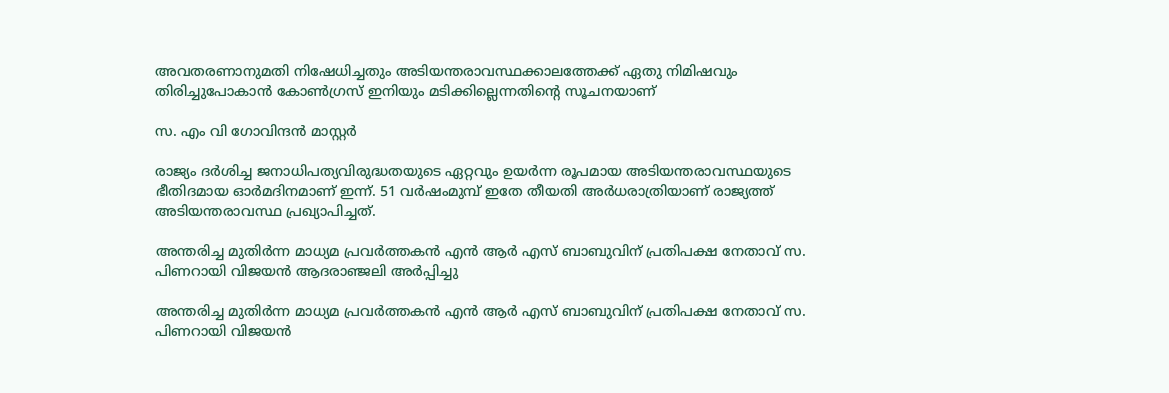അവതരണാനുമതി നിഷേധിച്ചതും അടിയന്തരാവസ്ഥക്കാലത്തേക്ക് ഏതു നിമിഷവും തിരിച്ചുപോകാൻ കോൺഗ്രസ് ഇനിയും മടിക്കില്ലെന്നതിന്റെ സൂചനയാണ്

സ. എം വി ഗോവിന്ദൻ മാസ്റ്റർ

രാജ്യം ദർശിച്ച ജനാധിപത്യവിരുദ്ധതയുടെ ഏറ്റവും ഉയർന്ന രൂപമായ അടിയന്തരാവസ്ഥയുടെ ഭീതിദമായ ഓർമദിനമാണ്‌ ഇന്ന്. 51 വർഷംമുമ്പ് ഇതേ തീയതി അർധരാത്രിയാണ് രാജ്യത്ത് അടിയന്തരാവസ്ഥ പ്രഖ്യാപിച്ചത്.

അന്തരിച്ച മുതിർന്ന മാധ്യമ പ്രവർത്തകൻ എൻ ആർ എസ് ബാബുവിന് പ്രതിപക്ഷ നേതാവ് സ. പിണറായി വിജയൻ ആദരാഞ്ജലി അർപ്പിച്ചു

അന്തരിച്ച മുതിർന്ന മാധ്യമ പ്രവർത്തകൻ എൻ ആർ എസ് ബാബുവിന് പ്രതിപക്ഷ നേതാവ് സ. പിണറായി വിജയൻ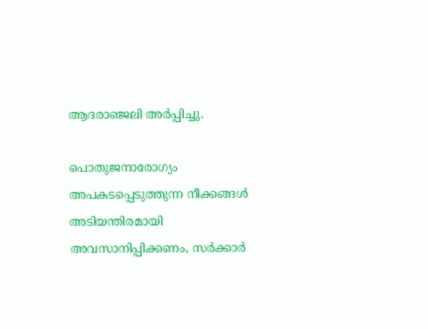ആദരാഞ്ജലി അർപ്പിച്ചു.

പൊതുജനാരോഗ്യം അപകടപ്പെടുത്തുന്ന നീക്കങ്ങൾ അടിയന്തിരമായി അവസാനിപ്പിക്കണം, സർക്കാർ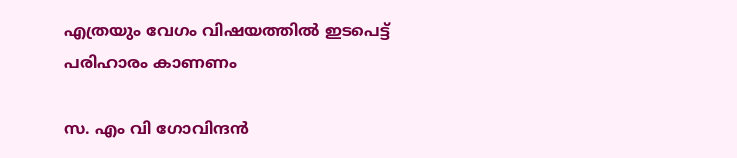എത്രയും വേഗം വിഷയത്തിൽ ഇടപെട്ട് പരിഹാരം കാണണം

സ. എം വി ഗോവിന്ദൻ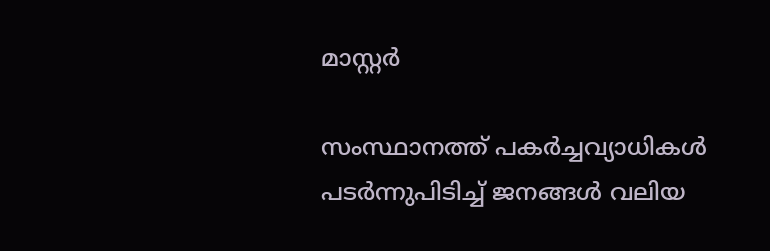മാസ്റ്റർ

സംസ്ഥാനത്ത് പകർച്ചവ്യാധികൾ പടർന്നുപിടിച്ച് ജനങ്ങൾ വലിയ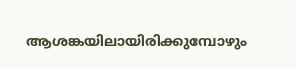ആശങ്കയിലായിരിക്കുമ്പോഴും